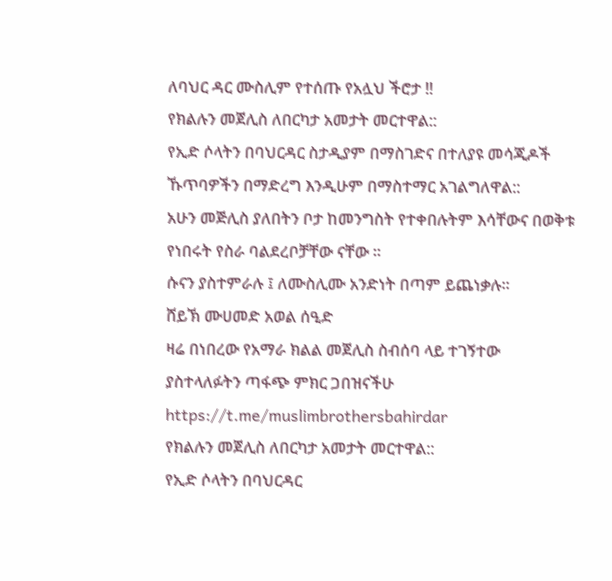ለባህር ዳር ሙስሊም የተሰጡ የአሏህ ችሮታ !!
የክልሉን መጀሊስ ለበርካታ አመታት መርተዋል::
የኢድ ሶላትን በባህርዳር ስታዲያም በማስገድና በተለያዩ መሳጂዶች ኹጥባዎችን በማድረግ እንዲሁም በማስተማር አገልግለዋል::
አሁን መጅሊስ ያለበትን ቦታ ከመንግስት የተቀበሉትም እሳቸውና በወቅቱ የነበሩት የስራ ባልደረቦቻቸው ናቸው ።
ሱናን ያስተምራሉ ፤ ለሙስሊሙ አንድነት በጣም ይጨነቃሉ።
ሸይኽ ሙሀመድ አወል ሰዒድ
ዛሬ በነበረው የአማራ ክልል መጀሊስ ስብሰባ ላይ ተገኝተው ያስተላለፉትን ጣፋጭ ምክር ጋበዝናችሁ
https://t.me/muslimbrothersbahirdar
የክልሉን መጀሊስ ለበርካታ አመታት መርተዋል::
የኢድ ሶላትን በባህርዳር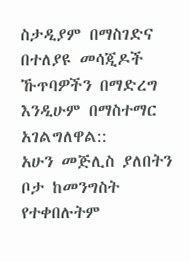ስታዲያም በማስገድና በተለያዩ መሳጂዶች ኹጥባዎችን በማድረግ እንዲሁም በማስተማር አገልግለዋል::
አሁን መጅሊስ ያለበትን ቦታ ከመንግስት የተቀበሉትም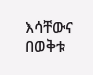እሳቸውና በወቅቱ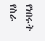የነበሩት የስራ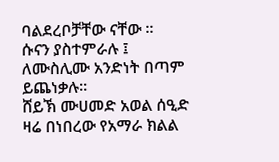ባልደረቦቻቸው ናቸው ።
ሱናን ያስተምራሉ ፤ ለሙስሊሙ አንድነት በጣም ይጨነቃሉ።
ሸይኽ ሙሀመድ አወል ሰዒድ
ዛሬ በነበረው የአማራ ክልል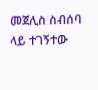መጀሊስ ስብሰባ ላይ ተገኝተው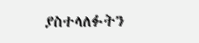ያስተላለፉትን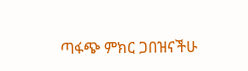ጣፋጭ ምክር ጋበዝናችሁ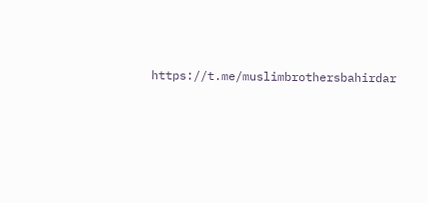https://t.me/muslimbrothersbahirdar